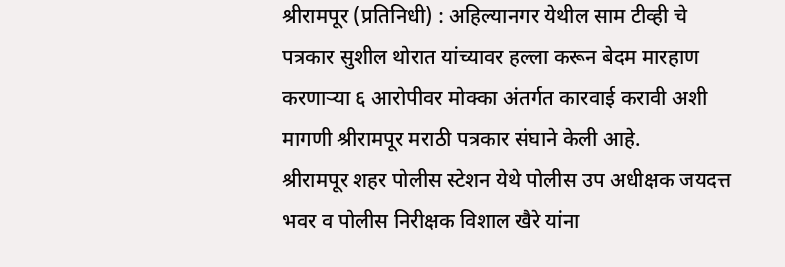श्रीरामपूर (प्रतिनिधी) : अहिल्यानगर येथील साम टीव्ही चे पत्रकार सुशील थोरात यांच्यावर हल्ला करून बेदम मारहाण करणाऱ्या ६ आरोपीवर मोक्का अंतर्गत कारवाई करावी अशी मागणी श्रीरामपूर मराठी पत्रकार संघाने केली आहे.
श्रीरामपूर शहर पोलीस स्टेशन येथे पोलीस उप अधीक्षक जयदत्त भवर व पोलीस निरीक्षक विशाल खैरे यांना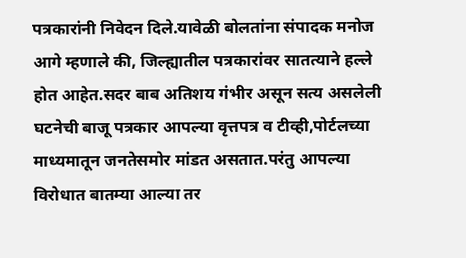पत्रकारांनी निवेदन दिले.यावेळी बोलतांना संपादक मनोज आगे म्हणाले की, जिल्ह्यातील पत्रकारांवर सातत्याने हल्ले होत आहेत.सदर बाब अतिशय गंभीर असून सत्य असलेली घटनेची बाजू पत्रकार आपल्या वृत्तपत्र व टीव्ही,पोर्टलच्या माध्यमातून जनतेसमोर मांडत असतात.परंतु आपल्या विरोधात बातम्या आल्या तर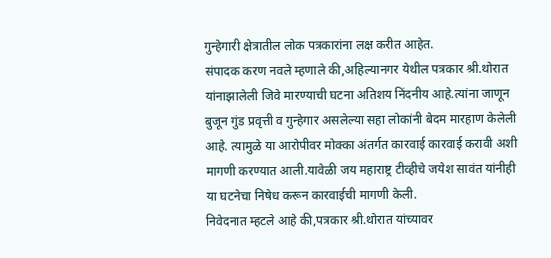गुन्हेगारी क्षेत्रातील लोक पत्रकारांना लक्ष करीत आहेत.
संपादक करण नवले म्हणाले की,अहिल्यानगर येथील पत्रकार श्री.थोरात यांनाझालेली जिवे मारण्याची घटना अतिशय निंदनीय आहे.त्यांना जाणून बुजून गुंड प्रवृत्ती व गुन्हेगार असलेल्या सहा लोकांनी बेदम मारहाण केलेली आहे. त्यामुळे या आरोपीवर मोक्का अंतर्गत कारवाई कारवाई करावी अशी मागणी करण्यात आली.यावेळी जय महाराष्ट्र टीव्हीचे जयेश सावंत यांनीही या घटनेचा निषेध करून कारवाईची मागणी केली.
निवेदनात म्हटले आहे की,पत्रकार श्री.थोरात यांच्यावर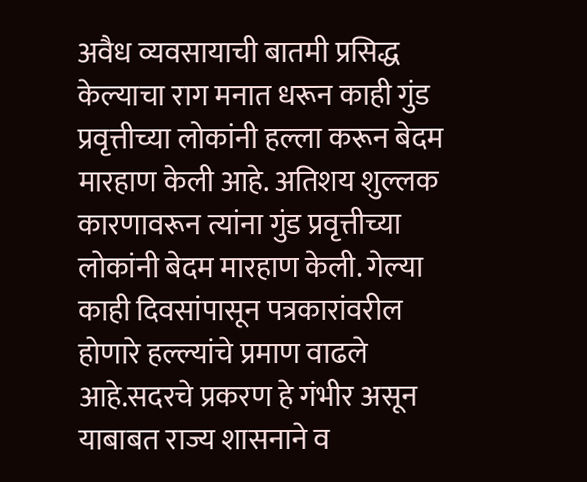अवैध व्यवसायाची बातमी प्रसिद्ध केल्याचा राग मनात धरून काही गुंड प्रवृत्तीच्या लोकांनी हल्ला करून बेदम मारहाण केली आहे. अतिशय शुल्लक कारणावरून त्यांना गुंड प्रवृत्तीच्या लोकांनी बेदम मारहाण केली. गेल्या काही दिवसांपासून पत्रकारांवरील होणारे हल्ल्यांचे प्रमाण वाढले आहे.सदरचे प्रकरण हे गंभीर असून याबाबत राज्य शासनाने व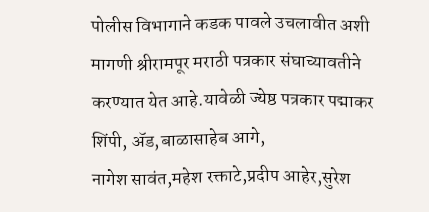पोलीस विभागाने कडक पावले उचलावीत अशी मागणी श्रीरामपूर मराठी पत्रकार संघाच्यावतीने करण्यात येत आहे.यावेळी ज्येष्ठ पत्रकार पद्माकर शिंपी, ॲड,बाळासाहेब आगे,
नागेश सावंत,महेश रक्ताटे,प्रदीप आहेर,सुरेश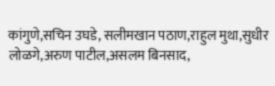कांगुणे,सचिन उघडे, सलीमखान पठाण,राहुल मुथा,सुधीर लोळगे,अरुण पाटील,असलम बिनसाद,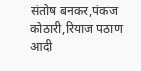संतोष बनकर,पंकज कोठारी,रियाज पठाण आदी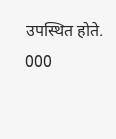उपस्थित होते.
000